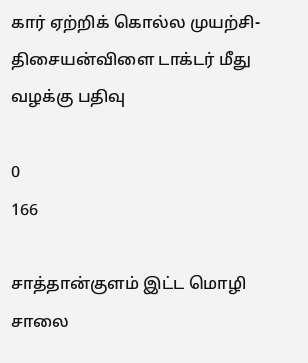கார் ஏற்றிக் கொல்ல முயற்சி- திசையன்விளை டாக்டர் மீது வழக்கு பதிவு

0
166

சாத்தான்குளம் இட்ட மொழி சாலை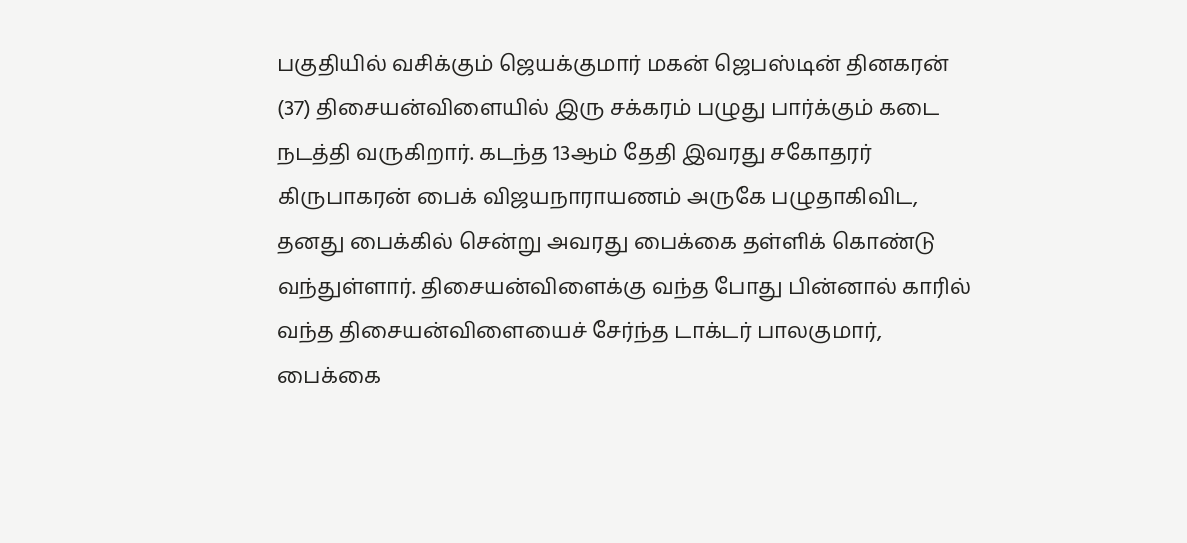பகுதியில் வசிக்கும் ஜெயக்குமார் மகன் ஜெபஸ்டின் தினகரன் (37) திசையன்விளையில் இரு சக்கரம் பழுது பார்க்கும் கடை நடத்தி வருகிறார். கடந்த 13ஆம் தேதி இவரது சகோதரர் கிருபாகரன் பைக் விஜயநாராயணம் அருகே பழுதாகிவிட, தனது பைக்கில் சென்று அவரது பைக்கை தள்ளிக் கொண்டு வந்துள்ளார். திசையன்விளைக்கு வந்த போது பின்னால் காரில் வந்த திசையன்விளையைச் சேர்ந்த டாக்டர் பாலகுமார், பைக்கை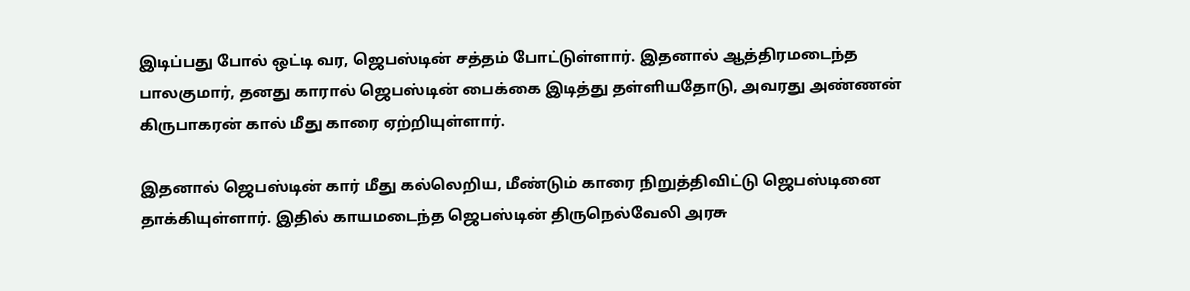இடிப்பது போல் ஒட்டி வர, ஜெபஸ்டின் சத்தம் போட்டுள்ளார். இதனால் ஆத்திரமடைந்த பாலகுமார், தனது காரால் ஜெபஸ்டின் பைக்கை இடித்து தள்ளியதோடு, அவரது அண்ணன் கிருபாகரன் கால் மீது காரை ஏற்றியுள்ளார்.

இதனால் ஜெபஸ்டின் கார் மீது கல்லெறிய, மீண்டும் காரை நிறுத்திவிட்டு ஜெபஸ்டினை தாக்கியுள்ளார். இதில் காயமடைந்த ஜெபஸ்டின் திருநெல்வேலி அரசு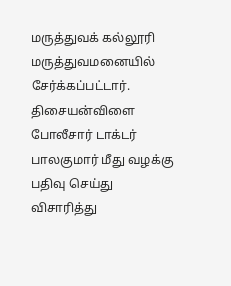மருத்துவக் கல்லூரி மருத்துவமனையில் சேர்க்கப்பட்டார். திசையன்விளை போலீசார் டாக்டர் பாலகுமார் மீது வழக்கு பதிவு செய்து விசாரித்து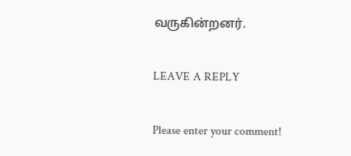வருகின்றனர்.

LEAVE A REPLY

Please enter your comment!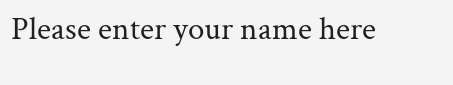Please enter your name here